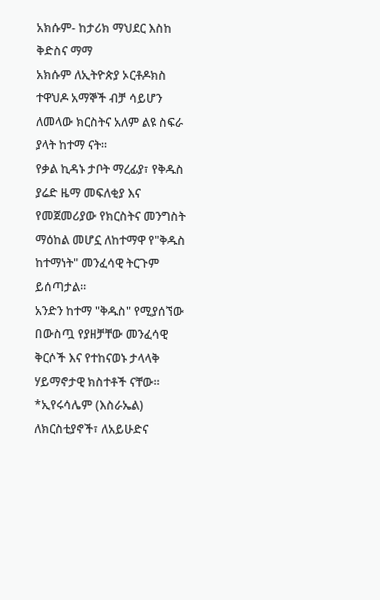አክሱም- ከታሪክ ማህደር እስከ ቅድስና ማማ
አክሱም ለኢትዮጵያ ኦርቶዶክስ ተዋህዶ አማኞች ብቻ ሳይሆን ለመላው ክርስትና አለም ልዩ ስፍራ ያላት ከተማ ናት።
የቃል ኪዳኑ ታቦት ማረፊያ፣ የቅዱስ ያሬድ ዜማ መፍለቂያ እና የመጀመሪያው የክርስትና መንግስት ማዕከል መሆኗ ለከተማዋ የ"ቅዱስ ከተማነት" መንፈሳዊ ትርጉም ይሰጣታል።
አንድን ከተማ "ቅዱስ" የሚያሰኘው በውስጧ የያዘቻቸው መንፈሳዊ ቅርሶች እና የተከናወኑ ታላላቅ ሃይማኖታዊ ክስተቶች ናቸው።
*ኢየሩሳሌም (እስራኤል) ለክርስቲያኖች፣ ለአይሁድና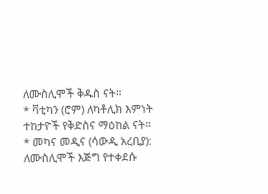ለሙስሊሞች ቅዱስ ናት።
* ቫቲካን (ሮም) ለካቶሊክ እምነት ተከታዮች የቅድስና ማዕከል ናት።
* መካና መዲና (ሳውዲ አረቢያ): ለሙስሊሞች እጅግ የተቀደሱ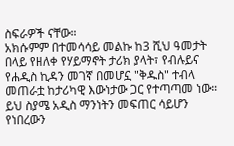ስፍራዎች ናቸው።
አክሱምም በተመሳሳይ መልኩ ከ3 ሺህ ዓመታት በላይ የዘለቀ የሃይማኖት ታሪክ ያላት፣ የብሉይና የሐዲስ ኪዳን መገኛ በመሆኗ "ቅዱስ" ተብላ መጠራቷ ከታሪካዊ እውነታው ጋር የተጣጣመ ነው።
ይህ ስያሜ አዲስ ማንነትን መፍጠር ሳይሆን የነበረውን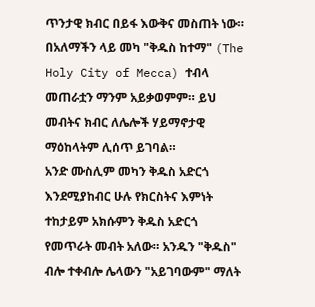ጥንታዊ ክብር በይፋ እውቅና መስጠት ነው።
በአለማችን ላይ መካ "ቅዱስ ከተማ" (The Holy City of Mecca) ተብላ መጠራቷን ማንም አይቃወምም። ይህ መብትና ክብር ለሌሎች ሃይማኖታዊ ማዕከላትም ሊሰጥ ይገባል።
አንድ ሙስሊም መካን ቅዱስ አድርጎ እንደሚያከብር ሁሉ የክርስትና እምነት ተከታይም አክሱምን ቅዱስ አድርጎ የመጥራት መብት አለው። አንዱን "ቅዱስ" ብሎ ተቀብሎ ሌላውን "አይገባውም" ማለት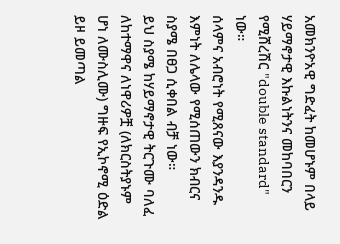አመክንዮአዊ ግድፈት ከመሆኑም በላይ ሃይማኖታዊ እኩልነትንና መከባበርን የሚሸረሽር "double standard" ነው።
ሰላምና አብሮነት የሚጸናው እያንዳንዱ እምነት ለሌላው የሚሰጠውን ክብርና ስያሜ በፀጋ ሲቀበል ብቻ ነው።
ይህ ስያሜ ከሃይማኖታዊ ትርጉሙ ባለፈ ለከተማዋና ለነዋሪዎቿ (ለክርስትያኑም ሆነ ለሙስሊሙ) ግዙፍ የኢኮኖሚ ዕድል ይዞ ይመጣል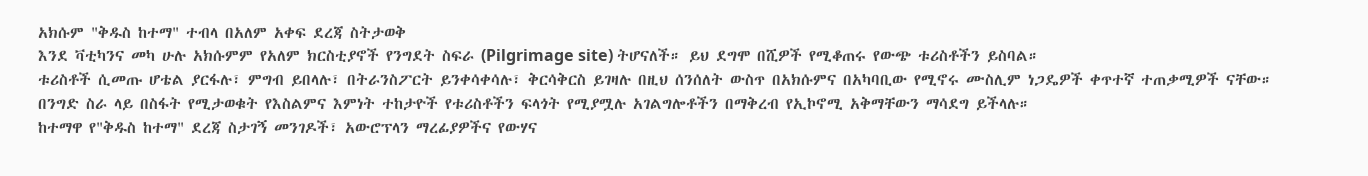አክሱም "ቅዱስ ከተማ" ተብላ በአለም አቀፍ ደረጃ ስትታወቅ
እንደ ቫቲካንና መካ ሁሉ አክሱምም የአለም ክርስቲያኖች የንግደት ስፍራ (Pilgrimage site) ትሆናለች። ይህ ደግሞ በሺዎች የሚቆጠሩ የውጭ ቱሪስቶችን ይስባል።
ቱሪስቶች ሲመጡ ሆቴል ያርፋሉ፣ ምግብ ይበላሉ፣ በትራንስፖርት ይንቀሳቀሳሉ፣ ቅርሳቅርስ ይገዛሉ በዚህ ሰንሰለት ውስጥ በአክሱምና በአካባቢው የሚኖሩ ሙስሊም ነጋዴዎች ቀጥተኛ ተጠቃሚዎች ናቸው።
በንግድ ስራ ላይ በስፋት የሚታወቁት የእስልምና እምነት ተከታዮች የቱሪስቶችን ፍላጎት የሚያሟሉ አገልግሎቶችን በማቅረብ የኢኮኖሚ አቅማቸውን ማሳደግ ይችላሉ።
ከተማዋ የ"ቅዱስ ከተማ" ደረጃ ስታገኝ መንገዶች፣ አውሮፕላን ማረፊያዎችና የውሃና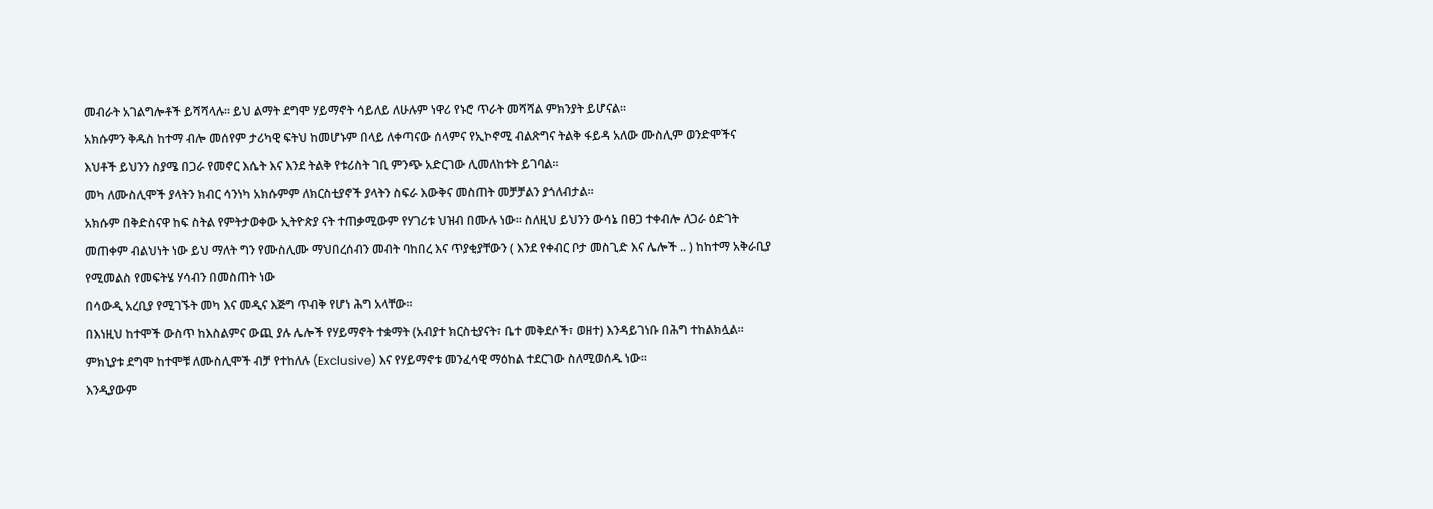መብራት አገልግሎቶች ይሻሻላሉ። ይህ ልማት ደግሞ ሃይማኖት ሳይለይ ለሁሉም ነዋሪ የኑሮ ጥራት መሻሻል ምክንያት ይሆናል።
አክሱምን ቅዱስ ከተማ ብሎ መሰየም ታሪካዊ ፍትህ ከመሆኑም በላይ ለቀጣናው ሰላምና የኢኮኖሚ ብልጽግና ትልቅ ፋይዳ አለው ሙስሊም ወንድሞችና እህቶች ይህንን ስያሜ በጋራ የመኖር እሴት እና እንደ ትልቅ የቱሪስት ገቢ ምንጭ አድርገው ሊመለከቱት ይገባል።
መካ ለሙስሊሞች ያላትን ክብር ሳንነካ አክሱምም ለክርስቲያኖች ያላትን ስፍራ እውቅና መስጠት መቻቻልን ያጎለብታል።
አክሱም በቅድስናዋ ከፍ ስትል የምትታወቀው ኢትዮጵያ ናት ተጠቃሚውም የሃገሪቱ ህዝብ በሙሉ ነው። ስለዚህ ይህንን ውሳኔ በፀጋ ተቀብሎ ለጋራ ዕድገት መጠቀም ብልህነት ነው ይህ ማለት ግን የሙስሊሙ ማህበረሰብን መብት ባከበረ እና ጥያቂያቸውን ( እንደ የቀብር ቦታ መስጊድ እና ሌሎች .. ) ከከተማ አቅራቢያ የሚመልስ የመፍትሄ ሃሳብን በመስጠት ነው
በሳውዲ አረቢያ የሚገኙት መካ እና መዲና እጅግ ጥብቅ የሆነ ሕግ አላቸው።
በእነዚህ ከተሞች ውስጥ ከእስልምና ውጪ ያሉ ሌሎች የሃይማኖት ተቋማት (አብያተ ክርስቲያናት፣ ቤተ መቅደሶች፣ ወዘተ) እንዳይገነቡ በሕግ ተከልክሏል።
ምክኒያቱ ደግሞ ከተሞቹ ለሙስሊሞች ብቻ የተከለሉ (Exclusive) እና የሃይማኖቱ መንፈሳዊ ማዕከል ተደርገው ስለሚወሰዱ ነው።
እንዲያውም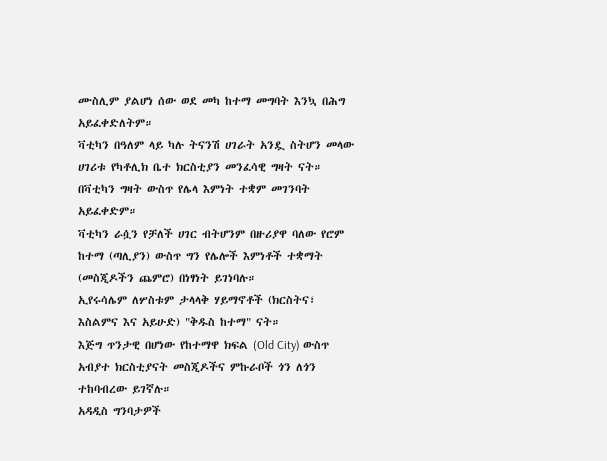ሙስሊም ያልሆነ ሰው ወደ መካ ከተማ መግባት እንኳ በሕግ አይፈቀድለትም።
ቫቲካን በዓለም ላይ ካሉ ትናንሽ ሀገራት አንዷ ስትሆን መላው ሀገሪቱ የካቶሊክ ቤተ ክርስቲያን መንፈሳዊ ግዛት ናት።
በቫቲካን ግዛት ውስጥ የሌላ እምነት ተቋም መገንባት አይፈቀድም።
ቫቲካን ራሷን የቻለች ሀገር ብትሆንም በዙሪያዋ ባለው የሮም ከተማ (ጣሊያን) ውስጥ ግን የሌሎች እምነቶች ተቋማት (መስጂዶችን ጨምሮ) በነፃነት ይገነባሉ።
ኢየሩሳሌም ለሦስቱም ታላላቅ ሃይማኖቶች (ክርስትና፣ እስልምና እና አይሁድ) "ቅዱስ ከተማ" ናት።
እጅግ ጥንታዊ በሆነው የከተማዋ ክፍል (Old City) ውስጥ አብያተ ክርስቲያናት መስጂዶችና ምኩራቦች ጎን ለጎን ተከባብረው ይገኛሉ።
አዳዲስ ግንባታዎች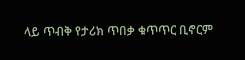ላይ ጥብቅ የታሪክ ጥበቃ ቁጥጥር ቢኖርም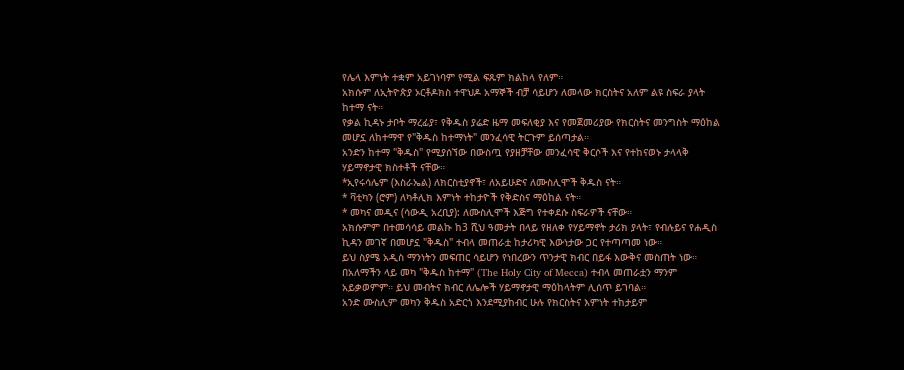የሌላ እምነት ተቋም አይገነባም የሚል ፍጹም ክልከላ የለም።
አክሱም ለኢትዮጵያ ኦርቶዶክስ ተዋህዶ አማኞች ብቻ ሳይሆን ለመላው ክርስትና አለም ልዩ ስፍራ ያላት ከተማ ናት።
የቃል ኪዳኑ ታቦት ማረፊያ፣ የቅዱስ ያሬድ ዜማ መፍለቂያ እና የመጀመሪያው የክርስትና መንግስት ማዕከል መሆኗ ለከተማዋ የ"ቅዱስ ከተማነት" መንፈሳዊ ትርጉም ይሰጣታል።
አንድን ከተማ "ቅዱስ" የሚያሰኘው በውስጧ የያዘቻቸው መንፈሳዊ ቅርሶች እና የተከናወኑ ታላላቅ ሃይማኖታዊ ክስተቶች ናቸው።
*ኢየሩሳሌም (እስራኤል) ለክርስቲያኖች፣ ለአይሁድና ለሙስሊሞች ቅዱስ ናት።
* ቫቲካን (ሮም) ለካቶሊክ እምነት ተከታዮች የቅድስና ማዕከል ናት።
* መካና መዲና (ሳውዲ አረቢያ): ለሙስሊሞች እጅግ የተቀደሱ ስፍራዎች ናቸው።
አክሱምም በተመሳሳይ መልኩ ከ3 ሺህ ዓመታት በላይ የዘለቀ የሃይማኖት ታሪክ ያላት፣ የብሉይና የሐዲስ ኪዳን መገኛ በመሆኗ "ቅዱስ" ተብላ መጠራቷ ከታሪካዊ እውነታው ጋር የተጣጣመ ነው።
ይህ ስያሜ አዲስ ማንነትን መፍጠር ሳይሆን የነበረውን ጥንታዊ ክብር በይፋ እውቅና መስጠት ነው።
በአለማችን ላይ መካ "ቅዱስ ከተማ" (The Holy City of Mecca) ተብላ መጠራቷን ማንም አይቃወምም። ይህ መብትና ክብር ለሌሎች ሃይማኖታዊ ማዕከላትም ሊሰጥ ይገባል።
አንድ ሙስሊም መካን ቅዱስ አድርጎ እንደሚያከብር ሁሉ የክርስትና እምነት ተከታይም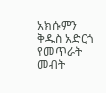አክሱምን ቅዱስ አድርጎ የመጥራት መብት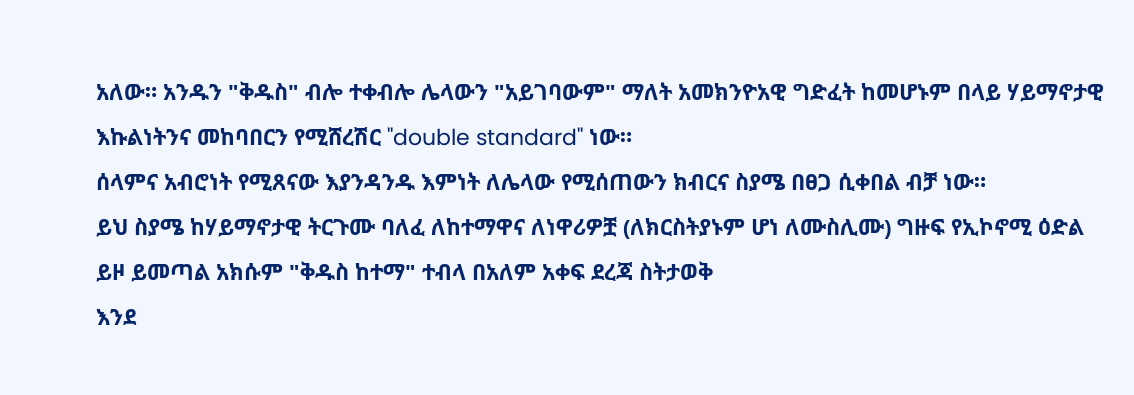አለው። አንዱን "ቅዱስ" ብሎ ተቀብሎ ሌላውን "አይገባውም" ማለት አመክንዮአዊ ግድፈት ከመሆኑም በላይ ሃይማኖታዊ እኩልነትንና መከባበርን የሚሸረሽር "double standard" ነው።
ሰላምና አብሮነት የሚጸናው እያንዳንዱ እምነት ለሌላው የሚሰጠውን ክብርና ስያሜ በፀጋ ሲቀበል ብቻ ነው።
ይህ ስያሜ ከሃይማኖታዊ ትርጉሙ ባለፈ ለከተማዋና ለነዋሪዎቿ (ለክርስትያኑም ሆነ ለሙስሊሙ) ግዙፍ የኢኮኖሚ ዕድል ይዞ ይመጣል አክሱም "ቅዱስ ከተማ" ተብላ በአለም አቀፍ ደረጃ ስትታወቅ
እንደ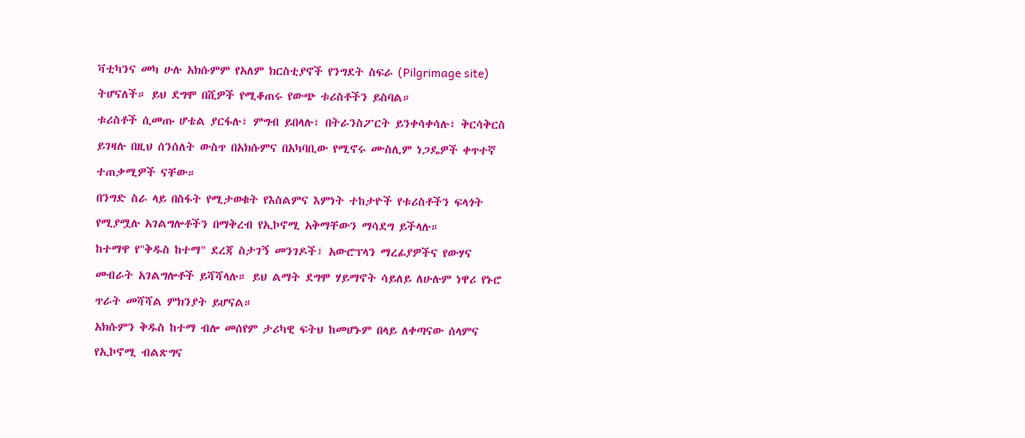ቫቲካንና መካ ሁሉ አክሱምም የአለም ክርስቲያኖች የንግደት ስፍራ (Pilgrimage site) ትሆናለች። ይህ ደግሞ በሺዎች የሚቆጠሩ የውጭ ቱሪስቶችን ይስባል።
ቱሪስቶች ሲመጡ ሆቴል ያርፋሉ፣ ምግብ ይበላሉ፣ በትራንስፖርት ይንቀሳቀሳሉ፣ ቅርሳቅርስ ይገዛሉ በዚህ ሰንሰለት ውስጥ በአክሱምና በአካባቢው የሚኖሩ ሙስሊም ነጋዴዎች ቀጥተኛ ተጠቃሚዎች ናቸው።
በንግድ ስራ ላይ በስፋት የሚታወቁት የእስልምና እምነት ተከታዮች የቱሪስቶችን ፍላጎት የሚያሟሉ አገልግሎቶችን በማቅረብ የኢኮኖሚ አቅማቸውን ማሳደግ ይችላሉ።
ከተማዋ የ"ቅዱስ ከተማ" ደረጃ ስታገኝ መንገዶች፣ አውሮፕላን ማረፊያዎችና የውሃና መብራት አገልግሎቶች ይሻሻላሉ። ይህ ልማት ደግሞ ሃይማኖት ሳይለይ ለሁሉም ነዋሪ የኑሮ ጥራት መሻሻል ምክንያት ይሆናል።
አክሱምን ቅዱስ ከተማ ብሎ መሰየም ታሪካዊ ፍትህ ከመሆኑም በላይ ለቀጣናው ሰላምና የኢኮኖሚ ብልጽግና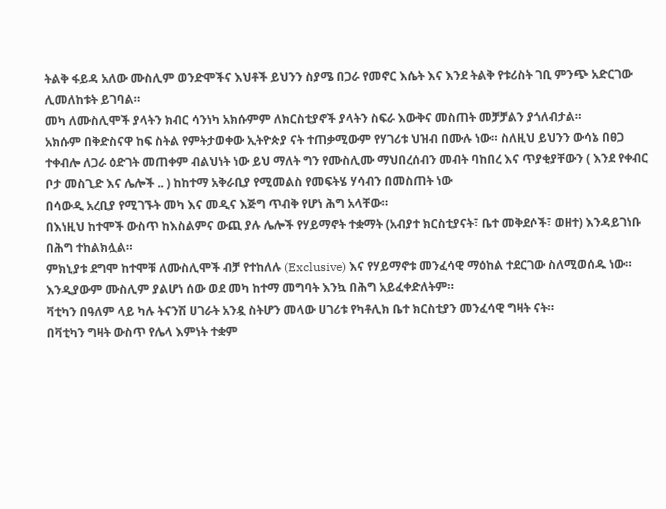ትልቅ ፋይዳ አለው ሙስሊም ወንድሞችና እህቶች ይህንን ስያሜ በጋራ የመኖር እሴት እና እንደ ትልቅ የቱሪስት ገቢ ምንጭ አድርገው ሊመለከቱት ይገባል።
መካ ለሙስሊሞች ያላትን ክብር ሳንነካ አክሱምም ለክርስቲያኖች ያላትን ስፍራ እውቅና መስጠት መቻቻልን ያጎለብታል።
አክሱም በቅድስናዋ ከፍ ስትል የምትታወቀው ኢትዮጵያ ናት ተጠቃሚውም የሃገሪቱ ህዝብ በሙሉ ነው። ስለዚህ ይህንን ውሳኔ በፀጋ ተቀብሎ ለጋራ ዕድገት መጠቀም ብልህነት ነው ይህ ማለት ግን የሙስሊሙ ማህበረሰብን መብት ባከበረ እና ጥያቂያቸውን ( እንደ የቀብር ቦታ መስጊድ እና ሌሎች .. ) ከከተማ አቅራቢያ የሚመልስ የመፍትሄ ሃሳብን በመስጠት ነው
በሳውዲ አረቢያ የሚገኙት መካ እና መዲና እጅግ ጥብቅ የሆነ ሕግ አላቸው።
በእነዚህ ከተሞች ውስጥ ከእስልምና ውጪ ያሉ ሌሎች የሃይማኖት ተቋማት (አብያተ ክርስቲያናት፣ ቤተ መቅደሶች፣ ወዘተ) እንዳይገነቡ በሕግ ተከልክሏል።
ምክኒያቱ ደግሞ ከተሞቹ ለሙስሊሞች ብቻ የተከለሉ (Exclusive) እና የሃይማኖቱ መንፈሳዊ ማዕከል ተደርገው ስለሚወሰዱ ነው።
እንዲያውም ሙስሊም ያልሆነ ሰው ወደ መካ ከተማ መግባት እንኳ በሕግ አይፈቀድለትም።
ቫቲካን በዓለም ላይ ካሉ ትናንሽ ሀገራት አንዷ ስትሆን መላው ሀገሪቱ የካቶሊክ ቤተ ክርስቲያን መንፈሳዊ ግዛት ናት።
በቫቲካን ግዛት ውስጥ የሌላ እምነት ተቋም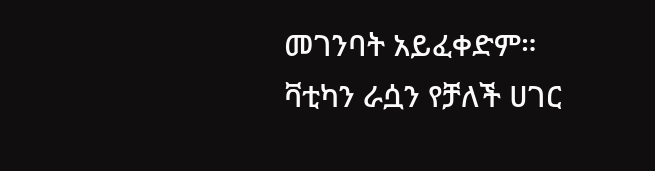መገንባት አይፈቀድም።
ቫቲካን ራሷን የቻለች ሀገር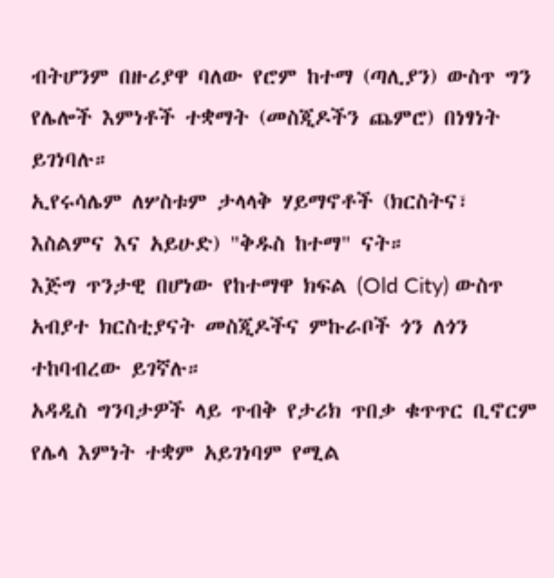ብትሆንም በዙሪያዋ ባለው የሮም ከተማ (ጣሊያን) ውስጥ ግን የሌሎች እምነቶች ተቋማት (መስጂዶችን ጨምሮ) በነፃነት ይገነባሉ።
ኢየሩሳሌም ለሦስቱም ታላላቅ ሃይማኖቶች (ክርስትና፣ እስልምና እና አይሁድ) "ቅዱስ ከተማ" ናት።
እጅግ ጥንታዊ በሆነው የከተማዋ ክፍል (Old City) ውስጥ አብያተ ክርስቲያናት መስጂዶችና ምኩራቦች ጎን ለጎን ተከባብረው ይገኛሉ።
አዳዲስ ግንባታዎች ላይ ጥብቅ የታሪክ ጥበቃ ቁጥጥር ቢኖርም የሌላ እምነት ተቋም አይገነባም የሚል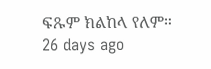ፍጹም ክልከላ የለም።
26 days ago